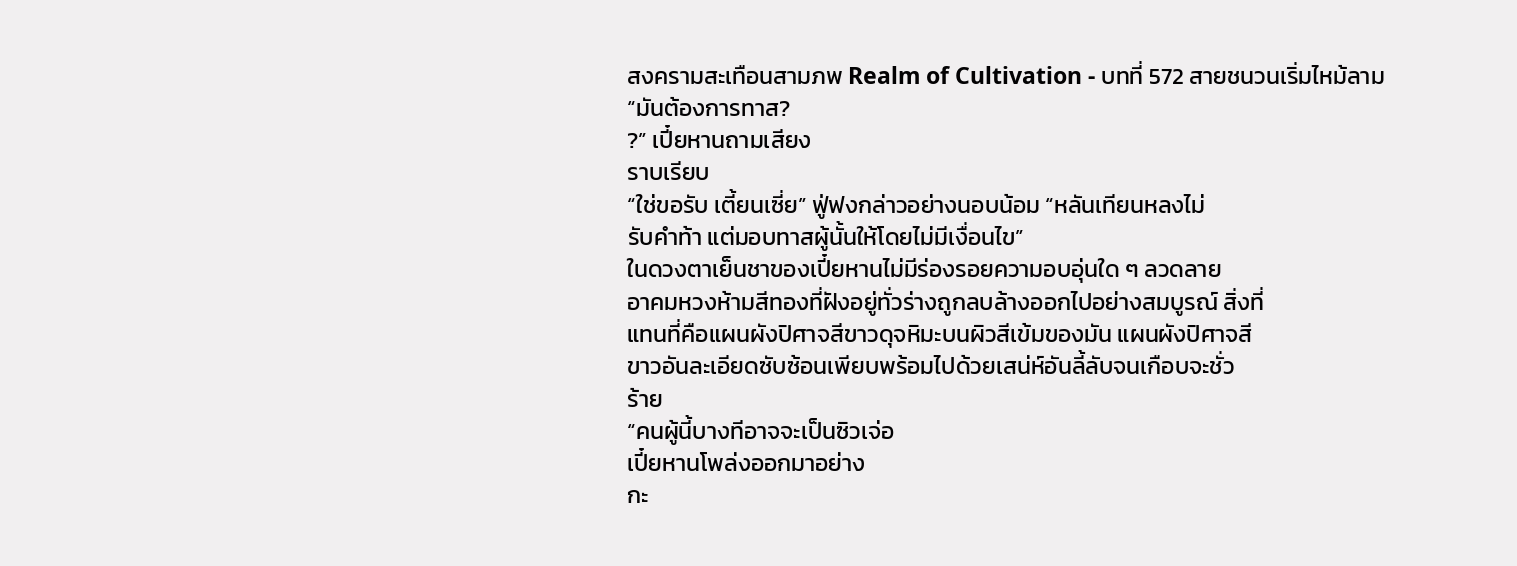สงครามสะเทือนสามภพ Realm of Cultivation - บทที่ 572 สายชนวนเริ่มไหม้ลาม
“มันต้องการทาส?
?” เปี๋ยหานถามเสียง
ราบเรียบ
“ใช่ขอรับ เตี้ยนเซี่ย” ฟู่ฟงกล่าวอย่างนอบน้อม “หลันเทียนหลงไม่
รับคำท้า แต่มอบทาสผู้นั้นให้โดยไม่มีเงื่อนไข”
ในดวงตาเย็นชาของเปี๋ยหานไม่มีร่องรอยความอบอุ่นใด ๆ ลวดลาย
อาคมหวงห้ามสีทองที่ฝังอยู่ทั่วร่างถูกลบล้างออกไปอย่างสมบูรณ์ สิ่งที่
แทนที่คือแผนผังปิศาจสีขาวดุจหิมะบนผิวสีเข้มของมัน แผนผังปิศาจสี
ขาวอันละเอียดซับซ้อนเพียบพร้อมไปด้วยเสน่ห์อันลี้ลับจนเกือบจะชั่ว
ร้าย
“คนผู้นี้บางทีอาจจะเป็นซิวเจ่อ
เปี๋ยหานโพล่งออกมาอย่าง
กะ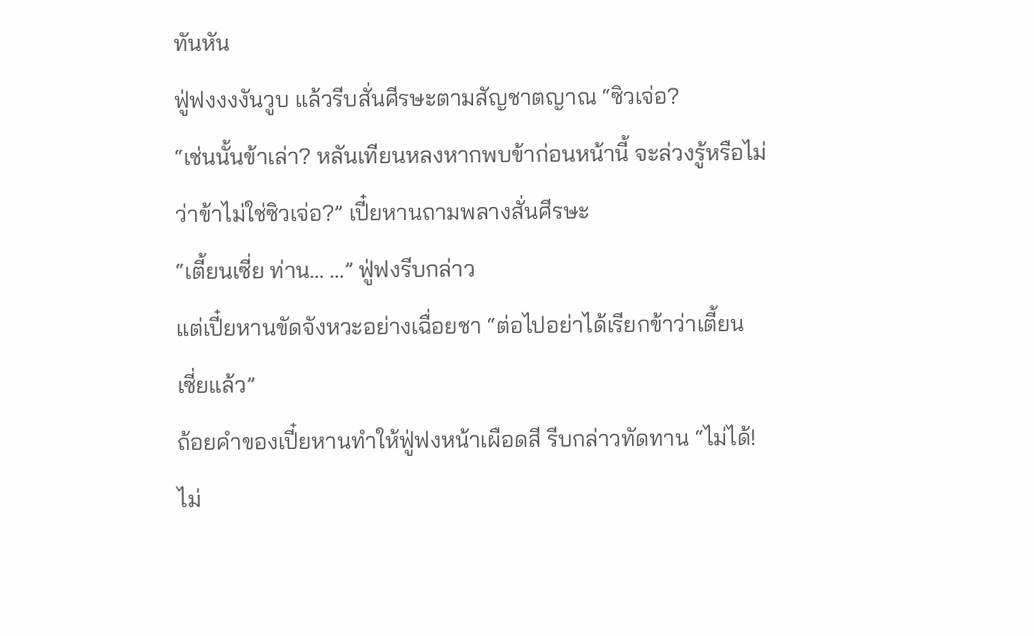ทันหัน
ฟู่ฟงงงงันวูบ แล้วรีบสั่นศีรษะตามสัญชาตญาณ “ซิวเจ่อ?
“เช่นนั้นข้าเล่า? หลันเทียนหลงหากพบข้าก่อนหน้านี้ จะล่วงรู้หรือไม่
ว่าข้าไม่ใช่ซิวเจ่อ?” เปี๋ยหานถามพลางสั่นศีรษะ
“เตี้ยนเซี่ย ท่าน… …” ฟู่ฟงรีบกล่าว
แต่เปี๋ยหานขัดจังหวะอย่างเฉื่อยชา “ต่อไปอย่าได้เรียกข้าว่าเตี้ยน
เซี่ยแล้ว”
ถ้อยคำของเปี๋ยหานทำให้ฟู่ฟงหน้าเผือดสี รีบกล่าวทัดทาน “ไม่ได้!
ไม่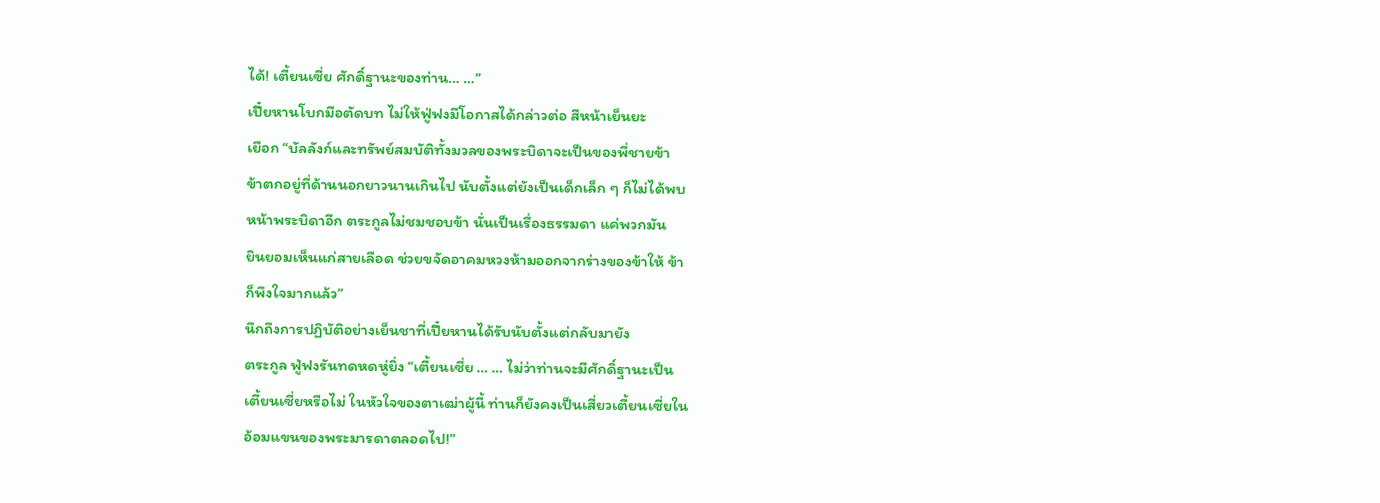ได้! เตี้ยนเซี่ย ศักดิ์ฐานะของท่าน… …”
เปี๋ยหานโบกมือตัดบท ไม่ให้ฟู่ฟงมีโอกาสได้กล่าวต่อ สีหน้าเย็นยะ
เยือก “บัลลังก์และทรัพย์สมบัติทั้งมวลของพระบิดาจะเป็นของพี่ชายข้า
ข้าตกอยู่ที่ด้านนอกยาวนานเกินไป นับตั้งแต่ยังเป็นเด็กเล็ก ๆ ก็ไม่ได้พบ
หน้าพระบิดาอีก ตระกูลไม่ชมชอบข้า นั่นเป็นเรื่องธรรมดา แค่พวกมัน
ยินยอมเห็นแก่สายเลือด ช่วยขจัดอาคมหวงห้ามออกจากร่างของข้าให้ ข้า
ก็พึงใจมากแล้ว”
นึกถึงการปฏิบัติอย่างเย็นชาที่เปี๋ยหานได้รับนับตั้งแต่กลับมายัง
ตระกูล ฟู่ฟงรันทดหดหู่ยิ่ง “เตี้ยนเซี่ย … … ไม่ว่าท่านจะมีศักดิ์ฐานะเป็น
เตี้ยนเซี่ยหรือไม่ ในหัวใจของตาเฒ่าผู้นี้ ท่านก็ยังคงเป็นเสี่ยวเตี้ยนเซี่ยใน
อ้อมแขนของพระมารดาตลอดไป!”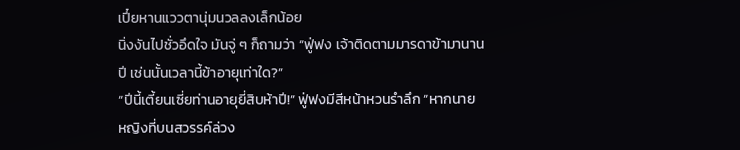เปี๋ยหานแววตานุ่มนวลลงเล็กน้อย
นิ่งงันไปชั่วอึดใจ มันจู่ ๆ ก็ถามว่า “ฟู่ฟง เจ้าติดตามมารดาข้ามานาน
ปี เช่นนั้นเวลานี้ข้าอายุเท่าใด?”
“ปีนี้เตี้ยนเซี่ยท่านอายุยี่สิบห้าปี!” ฟู่ฟงมีสีหน้าหวนรำลึก “หากนาย
หญิงที่บนสวรรค์ล่วง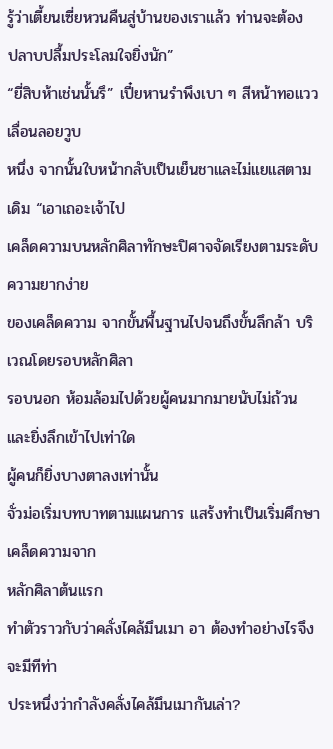รู้ว่าเตี้ยนเซี่ยหวนคืนสู่บ้านของเราแล้ว ท่านจะต้อง
ปลาบปลื้มประโลมใจยิ่งนัก”
“ยี่สิบห้าเช่นนั้นรึ” เปี๋ยหานรำพึงเบา ๆ สีหน้าทอแววเลื่อนลอยวูบ
หนึ่ง จากนั้นใบหน้ากลับเป็นเย็นชาและไม่แยแสตามเดิม “เอาเถอะเจ้าไป
เคล็ดความบนหลักศิลาทักษะปิศาจจัดเรียงตามระดับความยากง่าย
ของเคล็ดความ จากขั้นพื้นฐานไปจนถึงขั้นลึกล้า บริเวณโดยรอบหลักศิลา
รอบนอก ห้อมล้อมไปด้วยผู้คนมากมายนับไม่ถ้วน และยิ่งลึกเข้าไปเท่าใด
ผู้คนก็ยิ่งบางตาลงเท่านั้น
จั่วม่อเริ่มบทบาทตามแผนการ แสร้งทำเป็นเริ่มศึกษาเคล็ดความจาก
หลักศิลาต้นแรก
ทำตัวราวกับว่าคลั่งไคล้มึนเมา อา ต้องทำอย่างไรจึงจะมีทีท่า
ประหนึ่งว่ากำลังคลั่งไคล้มึนเมากันเล่า?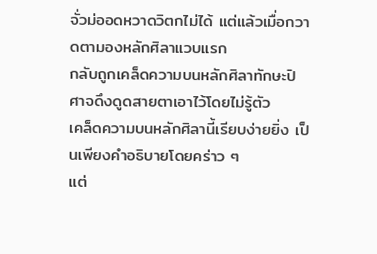จั่วม่ออดหวาดวิตกไม่ได้ แต่แล้วเมื่อกวาดตามองหลักศิลาแวบแรก
กลับถูกเคล็ดความบนหลักศิลาทักษะปิศาจดึงดูดสายตาเอาไว้โดยไม่รู้ตัว
เคล็ดความบนหลักศิลานี้เรียบง่ายยิ่ง เป็นเพียงคำอธิบายโดยคร่าว ๆ
แต่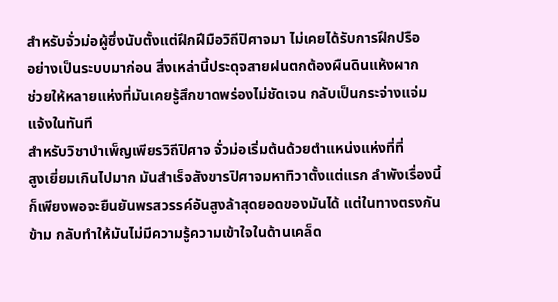สำหรับจั่วม่อผู้ซึ่งนับตั้งแต่ฝึกฝีมือวิถีปิศาจมา ไม่เคยได้รับการฝึกปรือ
อย่างเป็นระบบมาก่อน สิ่งเหล่านี้ประดุจสายฝนตกต้องผืนดินแห้งผาก
ช่วยให้หลายแห่งที่มันเคยรู้สึกขาดพร่องไม่ชัดเจน กลับเป็นกระจ่างแจ่ม
แจ้งในทันที
สำหรับวิชาบำเพ็ญเพียรวิถีปิศาจ จั่วม่อเริ่มต้นด้วยตำแหน่งแห่งที่ที่
สูงเยี่ยมเกินไปมาก มันสำเร็จสังขารปิศาจมหาทิวาตั้งแต่แรก ลำพังเรื่องนี้
ก็เพียงพอจะยืนยันพรสวรรค์อันสูงล้าสุดยอดของมันได้ แต่ในทางตรงกัน
ข้าม กลับทำให้มันไม่มีความรู้ความเข้าใจในด้านเคล็ด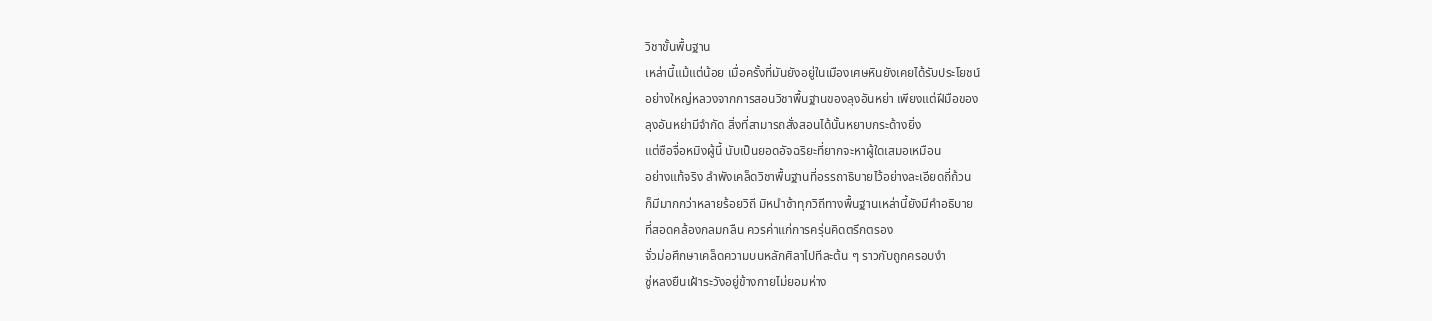วิชาขั้นพื้นฐาน
เหล่านี้แม้แต่น้อย เมื่อครั้งที่มันยังอยู่ในเมืองเศษหินยังเคยได้รับประโยชน์
อย่างใหญ่หลวงจากการสอนวิชาพื้นฐานของลุงอันหย่า เพียงแต่ฝีมือของ
ลุงอันหย่ามีจำกัด สิ่งที่สามารถสั่งสอนได้นั้นหยาบกระด้างยิ่ง
แต่ซือจื่อหมิงผู้นี้ นับเป็นยอดอัจฉริยะที่ยากจะหาผู้ใดเสมอเหมือน
อย่างแท้จริง ลำพังเคล็ดวิชาพื้นฐานที่อรรถาธิบายไว้อย่างละเอียดถี่ถ้วน
ก็มีมากกว่าหลายร้อยวิถี มิหนำซ้าทุกวิถีทางพื้นฐานเหล่านี้ยังมีคำอธิบาย
ที่สอดคล้องกลมกลืน ควรค่าแก่การครุ่นคิดตรึกตรอง
จั่วม่อศึกษาเคล็ดความบนหลักศิลาไปทีละต้น ๆ ราวกับถูกครอบงำ
ซู่หลงยืนเฝ้าระวังอยู่ข้างกายไม่ยอมห่าง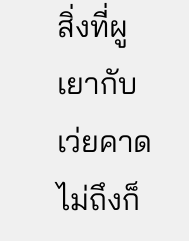สิ่งที่ผูเยากับเว่ยคาดไม่ถึงก็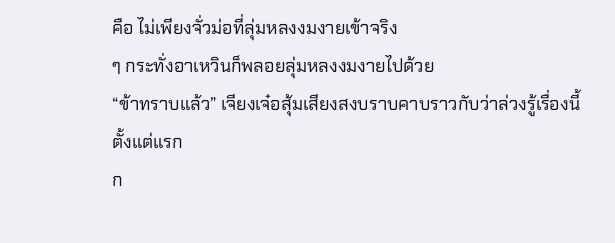คือ ไม่เพียงจั่วม่อที่ลุ่มหลงงมงายเข้าจริง
ๆ กระทั่งอาเหวินก็พลอยลุ่มหลงงมงายไปด้วย
“ข้าทราบแล้ว” เจียงเจ๋อสุ้มเสียงสงบราบคาบราวกับว่าล่วงรู้เรื่องนี้
ตั้งแต่แรก
ก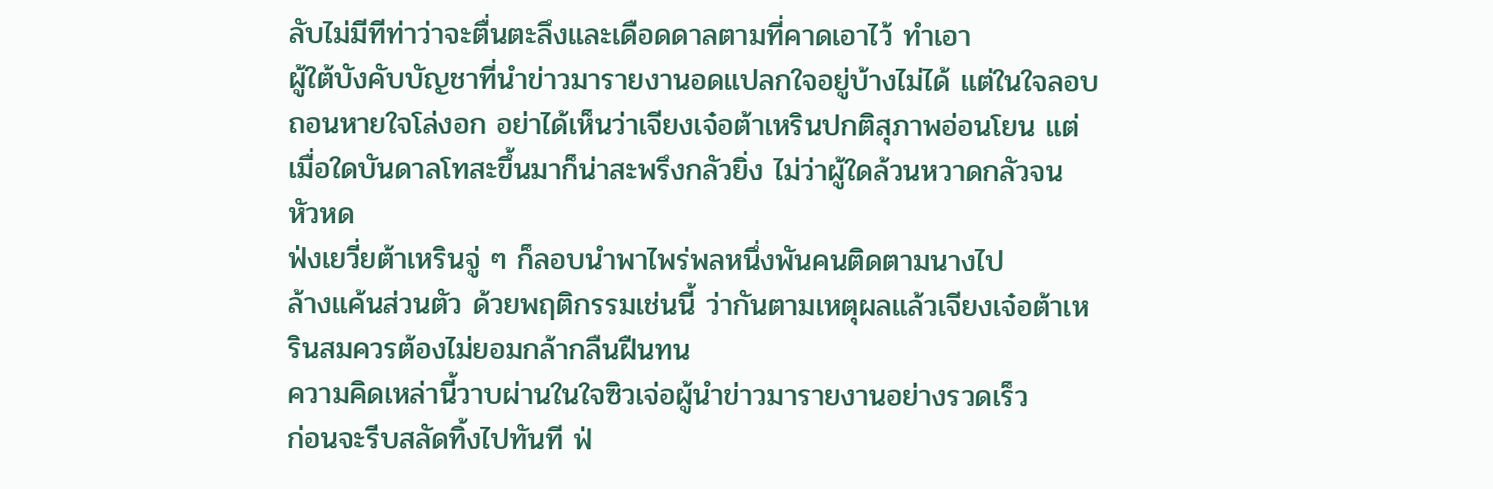ลับไม่มีทีท่าว่าจะตื่นตะลึงและเดือดดาลตามที่คาดเอาไว้ ทำเอา
ผู้ใต้บังคับบัญชาที่นำข่าวมารายงานอดแปลกใจอยู่บ้างไม่ได้ แต่ในใจลอบ
ถอนหายใจโล่งอก อย่าได้เห็นว่าเจียงเจ๋อต้าเหรินปกติสุภาพอ่อนโยน แต่
เมื่อใดบันดาลโทสะขึ้นมาก็น่าสะพรึงกลัวยิ่ง ไม่ว่าผู้ใดล้วนหวาดกลัวจน
หัวหด
ฟ่งเยวี่ยต้าเหรินจู่ ๆ ก็ลอบนำพาไพร่พลหนึ่งพันคนติดตามนางไป
ล้างแค้นส่วนตัว ด้วยพฤติกรรมเช่นนี้ ว่ากันตามเหตุผลแล้วเจียงเจ๋อต้าเห
รินสมควรต้องไม่ยอมกล้ากลืนฝืนทน
ความคิดเหล่านี้วาบผ่านในใจซิวเจ่อผู้นำข่าวมารายงานอย่างรวดเร็ว
ก่อนจะรีบสลัดทิ้งไปทันที ฟ่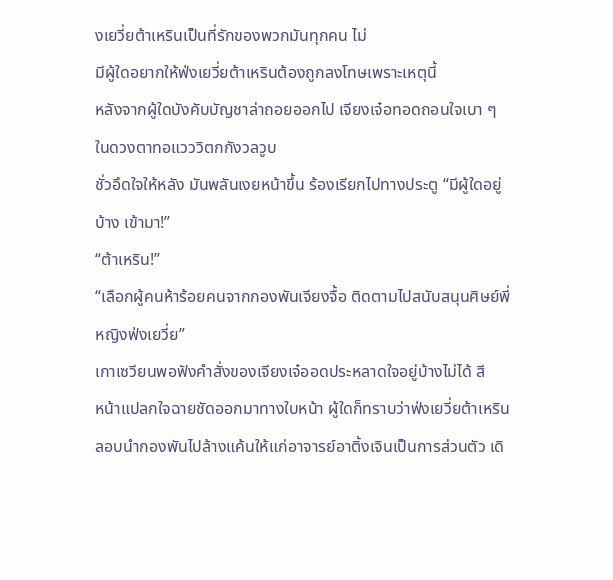งเยวี่ยต้าเหรินเป็นที่รักของพวกมันทุกคน ไม่
มีผู้ใดอยากให้ฟ่งเยวี่ยต้าเหรินต้องถูกลงโทษเพราะเหตุนี้
หลังจากผู้ใดบังคับบัญชาล่าถอยออกไป เจียงเจ๋อทอดถอนใจเบา ๆ
ในดวงตาทอแวววิตกกังวลวูบ
ชั่วอึดใจให้หลัง มันพลันเงยหน้าขึ้น ร้องเรียกไปทางประตู “มีผู้ใดอยู่
บ้าง เข้ามา!”
“ต้าเหริน!”
“เลือกผู้คนห้าร้อยคนจากกองพันเจียงจื้อ ติดตามไปสนับสนุนศิษย์พี่
หญิงฟ่งเยวี่ย”
เกาเซวียนพอฟังคำสั่งของเจียงเจ๋ออดประหลาดใจอยู่บ้างไม่ได้ สี
หน้าแปลกใจฉายชัดออกมาทางใบหน้า ผู้ใดก็ทราบว่าฟ่งเยวี่ยต้าเหริน
ลอบนำกองพันไปล้างแค้นให้แก่อาจารย์อาติ้งเจินเป็นการส่วนตัว เดิ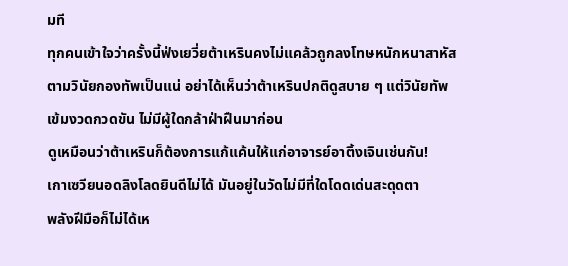มที
ทุกคนเข้าใจว่าครั้งนี้ฟ่งเยวี่ยต้าเหรินคงไม่แคล้วถูกลงโทษหนักหนาสาหัส
ตามวินัยกองทัพเป็นแน่ อย่าได้เห็นว่าต้าเหรินปกติดูสบาย ๆ แต่วินัยทัพ
เข้มงวดกวดขัน ไม่มีผู้ใดกล้าฝ่าฝืนมาก่อน
ดูเหมือนว่าต้าเหรินก็ต้องการแก้แค้นให้แก่อาจารย์อาติ้งเจินเช่นกัน!
เกาเซวียนอดลิงโลดยินดีไม่ได้ มันอยู่ในวัดไม่มีที่ใดโดดเด่นสะดุดตา
พลังฝีมือก็ไม่ได้เห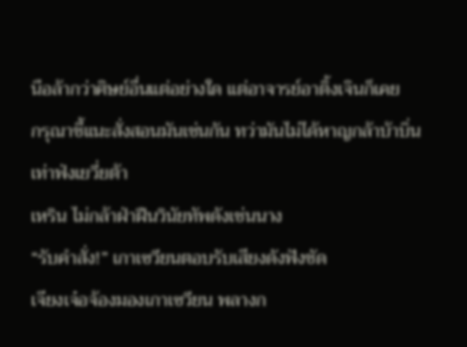นือล้ากว่าศิษย์อื่นแต่อย่างใด แต่อาจารย์อาติ้งเจินก็เคย
กรุณาชี้แนะสั่งสอนมันเช่นกัน ทว่ามันไม่ได้หาญกล้าบ้าบิ่นเท่าฟ่งเยวี่ยต้า
เหริน ไม่กล้าฝ่าฝืนวินัยทัพดังเช่นนาง
“รับคำสั่ง!” เกาเซวียนตอบรับเสียงดังฟังชัด
เจียงเจ๋อจ้องมองเกาเซวียน พลางก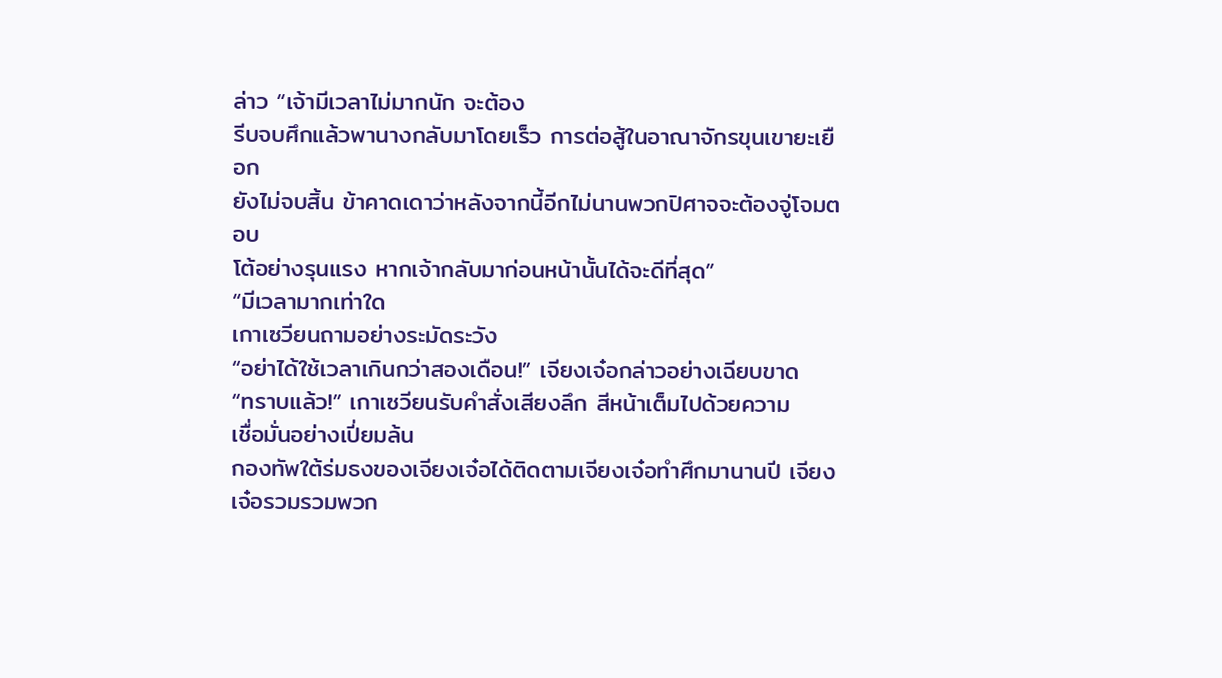ล่าว “เจ้ามีเวลาไม่มากนัก จะต้อง
รีบจบศึกแล้วพานางกลับมาโดยเร็ว การต่อสู้ในอาณาจักรขุนเขายะเยือก
ยังไม่จบสิ้น ข้าคาดเดาว่าหลังจากนี้อีกไม่นานพวกปิศาจจะต้องจู่โจมตอบ
โต้อย่างรุนแรง หากเจ้ากลับมาก่อนหน้านั้นได้จะดีที่สุด”
“มีเวลามากเท่าใด
เกาเซวียนถามอย่างระมัดระวัง
“อย่าได้ใช้เวลาเกินกว่าสองเดือน!” เจียงเจ๋อกล่าวอย่างเฉียบขาด
“ทราบแล้ว!” เกาเซวียนรับคำสั่งเสียงลึก สีหน้าเต็มไปด้วยความ
เชื่อมั่นอย่างเปี่ยมล้น
กองทัพใต้ร่มธงของเจียงเจ๋อได้ติดตามเจียงเจ๋อทำศึกมานานปี เจียง
เจ๋อรวมรวมพวก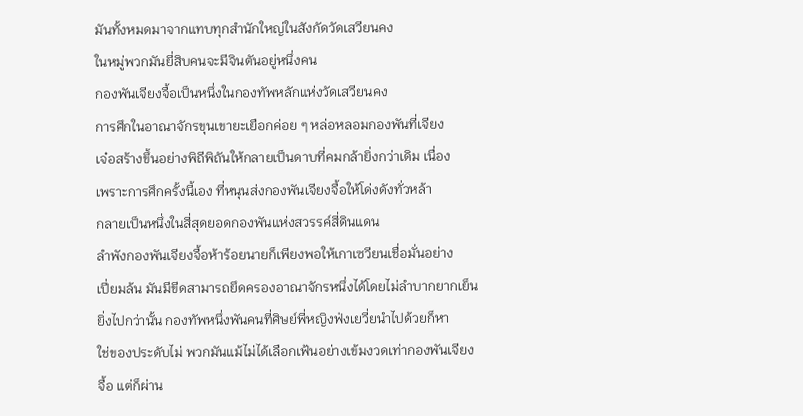มันทั้งหมดมาจากแทบทุกสำนักใหญ่ในสังกัดวัดเสวียนคง
ในหมู่พวกมันยี่สิบคนจะมีจินตันอยู่หนึ่งคน
กองพันเจียงจื้อเป็นหนึ่งในกองทัพหลักแห่งวัดเสวียนคง
การศึกในอาณาจักรขุนเขายะเยือกค่อย ๆ หล่อหลอมกองพันที่เจียง
เจ๋อสร้างขึ้นอย่างพิถีพิถันให้กลายเป็นดาบที่คมกล้ายิ่งกว่าเดิม เนื่อง
เพราะการศึกครั้งนี้เอง ที่หนุนส่งกองพันเจียงจื้อให้โด่งดังทั่วหล้า
กลายเป็นหนึ่งในสี่สุดยอดกองพันแห่งสวรรค์สี่ดินแดน
ลำพังกองพันเจียงจื้อห้าร้อยนายก็เพียงพอให้เกาเซวียนเชื่อมั่นอย่าง
เปี่ยมล้น มันมีขีดสามารถยึดครองอาณาจักรหนึ่งได้โดยไม่ลำบากยากเย็น
ยิ่งไปกว่านั้น กองทัพหนึ่งพันคนที่ศิษย์พี่หญิงฟ่งเยวี่ยนำไปด้วยก็หา
ใช่ของประดับไม่ พวกมันแม้ไม่ได้เลือกเฟ้นอย่างเข้มงวดเท่ากองพันเจียง
จื้อ แต่ก็ผ่าน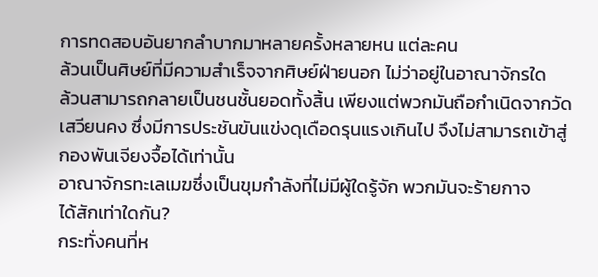การทดสอบอันยากลำบากมาหลายครั้งหลายหน แต่ละคน
ล้วนเป็นศิษย์ที่มีความสำเร็จจากศิษย์ฝ่ายนอก ไม่ว่าอยู่ในอาณาจักรใด
ล้วนสามารถกลายเป็นชนชั้นยอดทั้งสิ้น เพียงแต่พวกมันถือกำเนิดจากวัด
เสวียนคง ซึ่งมีการประชันขันแข่งดุเดือดรุนแรงเกินไป จึงไม่สามารถเข้าสู่
กองพันเจียงจื้อได้เท่านั้น
อาณาจักรทะเลเมฆซึ่งเป็นขุมกำลังที่ไม่มีผู้ใดรู้จัก พวกมันจะร้ายกาจ
ได้สักเท่าใดกัน?
กระทั่งคนที่ห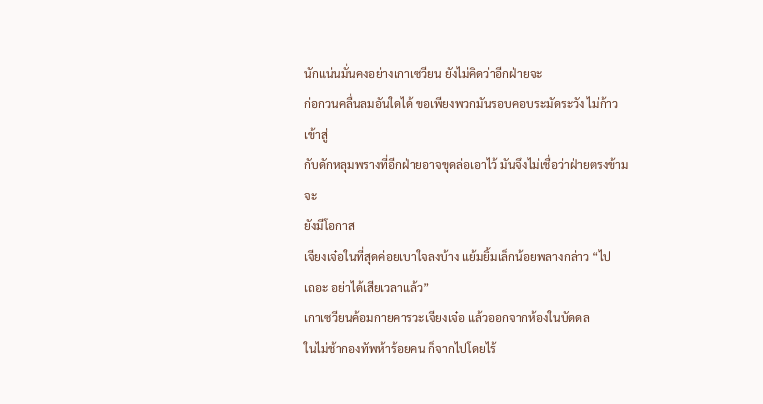นักแน่นมั่นคงอย่างเกาเซวียน ยังไม่คิดว่าอีกฝ่ายจะ
ก่อกวนคลื่นลมอันใดได้ ขอเพียงพวกมันรอบคอบระมัดระวัง ไม่ก้าวเข้าสู่
กับดักหลุมพรางที่อีกฝ่ายอาจขุดล่อเอาไว้ มันจึงไม่เชื่อว่าฝ่ายตรงข้ามจะ
ยังมีโอกาส
เจียงเจ๋อในที่สุดค่อยเบาใจลงบ้าง แย้มยิ้มเล็กน้อยพลางกล่าว “ไป
เถอะ อย่าได้เสียเวลาแล้ว”
เกาเซวียนค้อมกายคารวะเจียงเจ๋อ แล้วออกจากห้องในบัดดล
ในไม่ช้ากองทัพห้าร้อยคน ก็จากไปโดยไร้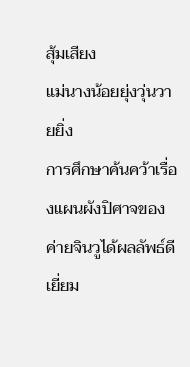สุ้มเสียง
แม่นางน้อยยุ่งวุ่นวายยิ่ง
การศึกษาค้นคว้าเรื่องแผนผังปิศาจของค่ายจินวูได้ผลลัพธ์ดีเยี่ยม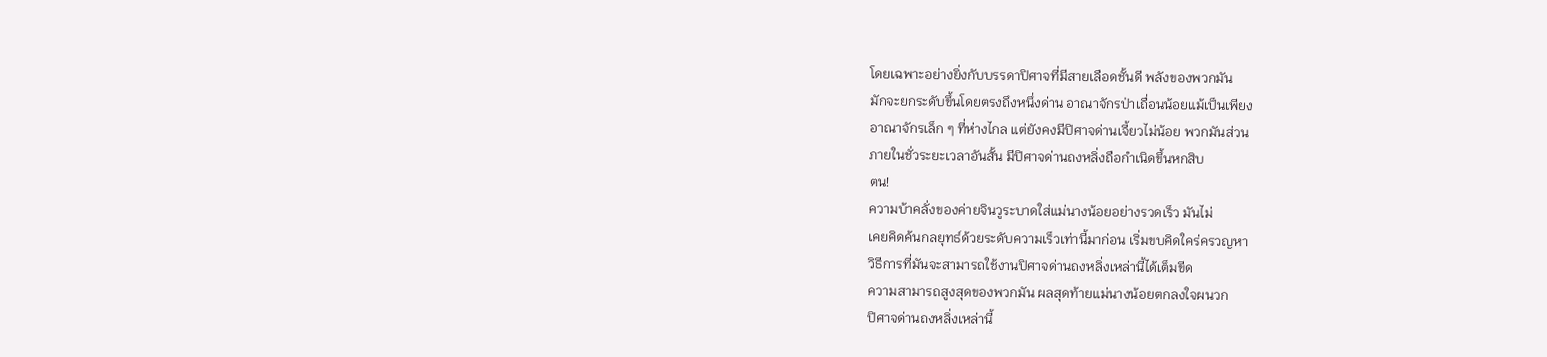โดยเฉพาะอย่างยิ่งกับบรรดาปิศาจที่มีสายเลือดชั้นดี พลังของพวกมัน
มักจะยกระดับขึ้นโดยตรงถึงหนึ่งด่าน อาณาจักรป่าเถื่อนน้อยแม้เป็นเพียง
อาณาจักรเล็ก ๆ ที่ห่างไกล แต่ยังคงมีปิศาจด่านเจี้ยวไม่น้อย พวกมันส่วน
ภายในชั่วระยะเวลาอันสั้น มีปิศาจด่านถงหลิ่งถือกำเนิดขึ้นหกสิบ
ตน!
ความบ้าคลั่งของค่ายจินวูระบาดใส่แม่นางน้อยอย่างรวดเร็ว มันไม่
เคยคิดค้นกลยุทธ์ด้วยระดับความเร็วเท่านี้มาก่อน เริ่มขบคิดใคร่ครวญหา
วิธีการที่มันจะสามารถใช้งานปิศาจด่านถงหลิ่งเหล่านี้ได้เต็มขีด
ความสามารถสูงสุดของพวกมัน ผลสุดท้ายแม่นางน้อยตกลงใจผนวก
ปิศาจด่านถงหลิ่งเหล่านี้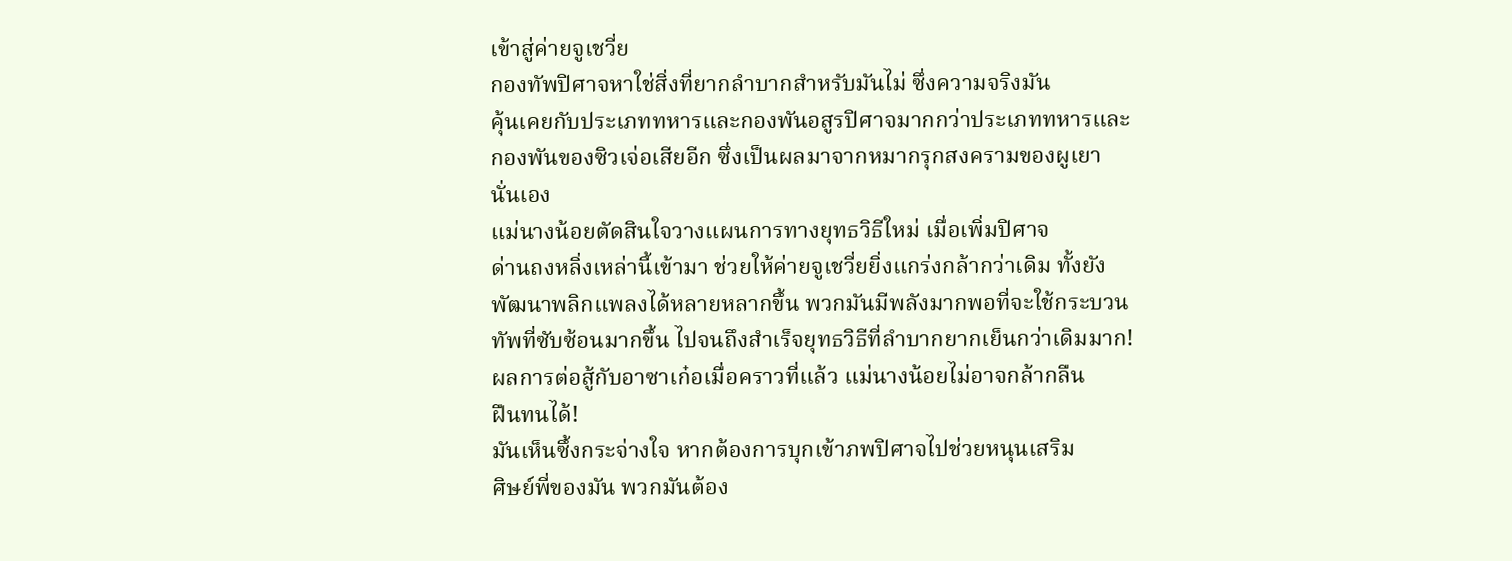เข้าสู่ค่ายจูเชวี่ย
กองทัพปิศาจหาใช่สิ่งที่ยากลำบากสำหรับมันไม่ ซึ่งความจริงมัน
คุ้นเคยกับประเภททหารและกองพันอสูรปิศาจมากกว่าประเภททหารและ
กองพันของซิวเจ่อเสียอีก ซึ่งเป็นผลมาจากหมากรุกสงครามของผูเยา
นั่นเอง
แม่นางน้อยตัดสินใจวางแผนการทางยุทธวิธีใหม่ เมื่อเพิ่มปิศาจ
ด่านถงหลิ่งเหล่านี้เข้ามา ช่วยให้ค่ายจูเชวี่ยยิ่งแกร่งกล้ากว่าเดิม ทั้งยัง
พัฒนาพลิกแพลงได้หลายหลากขึ้น พวกมันมีพลังมากพอที่จะใช้กระบวน
ทัพที่ซับซ้อนมากขึ้น ไปจนถึงสำเร็จยุทธวิธีที่ลำบากยากเย็นกว่าเดิมมาก!
ผลการต่อสู้กับอาซาเก๋อเมื่อคราวที่แล้ว แม่นางน้อยไม่อาจกล้ากลืน
ฝืนทนได้!
มันเห็นซึ้งกระจ่างใจ หากต้องการบุกเข้าภพปิศาจไปช่วยหนุนเสริม
ศิษย์พี่ของมัน พวกมันต้อง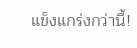แข็งแกร่งกว่านี้!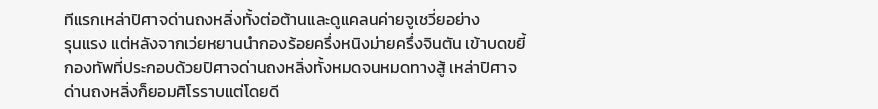ทีแรกเหล่าปิศาจด่านถงหลิ่งทั้งต่อต้านและดูแคลนค่ายจูเชวี่ยอย่าง
รุนแรง แต่หลังจากเว่ยหยานนำกองร้อยครึ่งหนิงม่ายครึ่งจินตัน เข้าบดขยี้
กองทัพที่ประกอบด้วยปิศาจด่านถงหลิ่งทั้งหมดจนหมดทางสู้ เหล่าปิศาจ
ด่านถงหลิ่งก็ยอมศิโรราบแต่โดยดี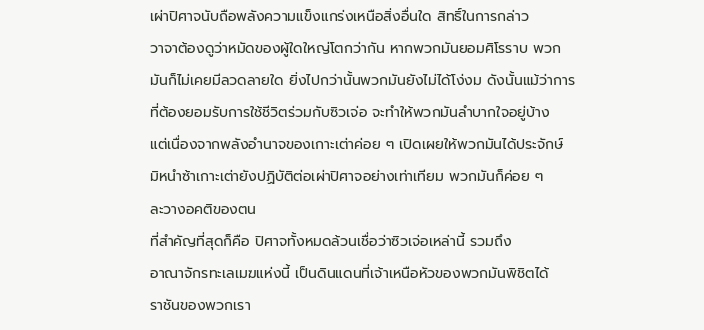เผ่าปิศาจนับถือพลังความแข็งแกร่งเหนือสิ่งอื่นใด สิทธิ์ในการกล่าว
วาจาต้องดูว่าหมัดของผู้ใดใหญ่โตกว่ากัน หากพวกมันยอมศิโรราบ พวก
มันก็ไม่เคยมีลวดลายใด ยิ่งไปกว่านั้นพวกมันยังไม่ได้โง่งม ดังนั้นแม้ว่าการ
ที่ต้องยอมรับการใช้ชีวิตร่วมกับซิวเจ่อ จะทำให้พวกมันลำบากใจอยู่บ้าง
แต่เนื่องจากพลังอำนาจของเกาะเต่าค่อย ๆ เปิดเผยให้พวกมันได้ประจักษ์
มิหนำซ้าเกาะเต่ายังปฏิบัติต่อเผ่าปิศาจอย่างเท่าเทียม พวกมันก็ค่อย ๆ
ละวางอคติของตน
ที่สำคัญที่สุดก็คือ ปิศาจทั้งหมดล้วนเชื่อว่าซิวเจ่อเหล่านี้ รวมถึง
อาณาจักรทะเลเมฆแห่งนี้ เป็นดินแดนที่เจ้าเหนือหัวของพวกมันพิชิตได้
ราชันของพวกเรา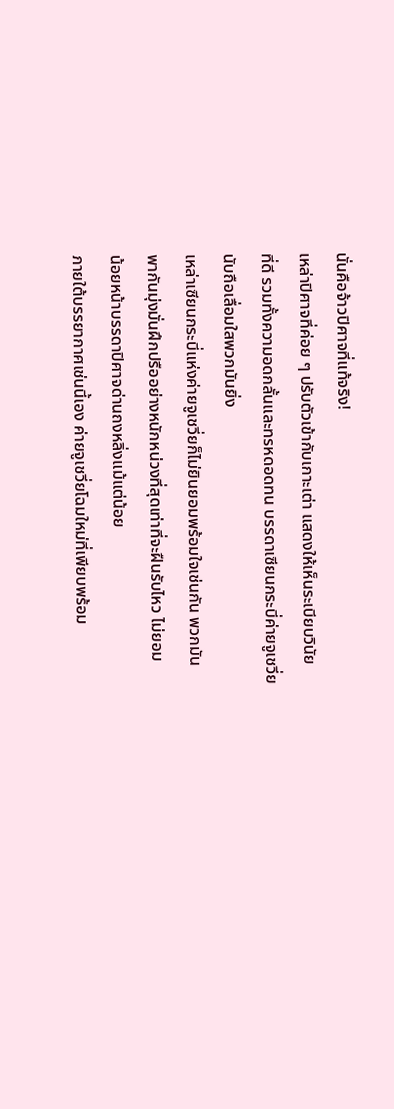นั่นคือจ้าวปิศาจที่แท้จริง!
เหล่าปิศาจที่ค่อย ๆ ปรับตัวเข้ากับเกาะเต่า แสดงให้เห็นระเบียบวินัย
ที่ดี รวมทั้งความอดกลั้นและทรหดอดทน บรรดาเซียนกระบี่ค่ายจูเชวี่ย
นับถือเลื่อมใสพวกมันยิ่ง
เหล่าเซียนกระบี่แห่งค่ายจูเชวี่ยก็ไม่ยินยอมพร้อมใจเช่นกัน พวกมัน
พากันมุ่งมั่นฝึกปรืออย่างหนักหน่วงที่สุดเท่าที่จะฝืนรับไหว ไม่ยอม
น้อยหน้าบรรดาปิศาจด่านถงหลิ่งแม้แต่น้อย
ภายใต้บรรยากาศเช่นนี้เอง ค่ายจูเชวี่ยโฉมใหม่ที่เพียบพร้อม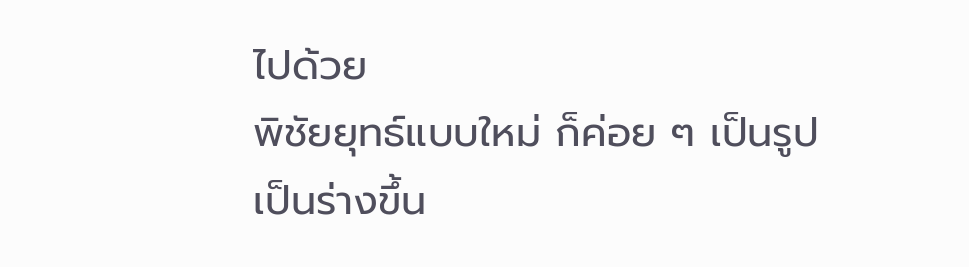ไปด้วย
พิชัยยุทธ์แบบใหม่ ก็ค่อย ๆ เป็นรูปเป็นร่างขึ้น